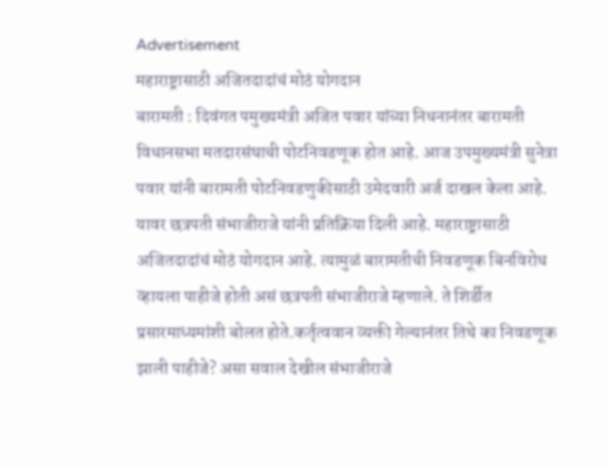Advertisement
महाराष्ट्रासाठी अजितदादांचं मोठं योगदान
बारामती : दिवंगत पमुख्यमंत्री अजित पवार यांच्या निधनानंतर बारामती विधानसभा मतदारसंघाची पोटनिवडणूक होत आहे. आज उपमुख्यमंत्री सुनेत्रा पवार यांनी बारामती पोटनिवडणुकीसाठी उमेदवारी अर्ज दाखल केला आहे. यावर छत्रपती संभाजीराजे यांनी प्रतिक्रिया दिली आहे. महाराष्ट्रासाठी अजितदादांचं मोठं योगदान आहे. त्यामुळं बारामतीची निवडणूक बिनविरोध व्हायला पाहीजे होती असं छत्रपती संभाजीराजे म्हणाले. ते शिर्डीत प्रसारमाध्यमांशी बोलत होते.कर्तृत्ववान व्यक्ती गेल्यानंतर तिथे का निवडणूक झाली पाहीजे? असा सवाल देखील संभाजीराजे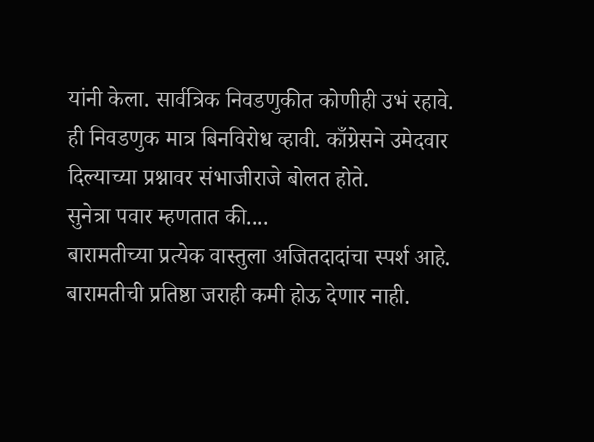यांनी केला. सार्वत्रिक निवडणुकीत कोणीही उभं रहावे. ही निवडणुक मात्र बिनविरोध व्हावी. काँग्रेसने उमेदवार दिल्याच्या प्रश्नावर संभाजीराजे बोलत होते.
सुनेत्रा पवार म्हणतात की....
बारामतीच्या प्रत्येक वास्तुला अजितदादांचा स्पर्श आहे. बारामतीची प्रतिष्ठा जराही कमी होऊ देणार नाही.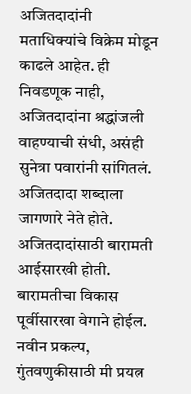अजितदादांनी मताधिक्यांचे विक्रेम मोडून काढले आहेत. ही निवडणूक नाही, अजितदादांना श्रद्धांजली वाहण्याची संधी, असंही सुनेत्रा पवारांनी सांगितलं. अजितदादा शब्दाला जागणारे नेते होते. अजितदादांसाठी बारामती आईसारखी होती. बारामतीचा विकास पूर्वीसारखा वेगाने होईल. नवीन प्रकल्प, गुंतवणुकीसाठी मी प्रयत्न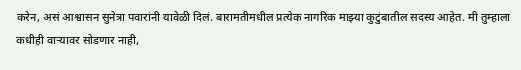करेन, असं आश्वासन सुनेत्रा पवारांनी यावेळी दिलं. बारामतीमधील प्रत्येक नागरिक माझ्या कुटुंबातील सदस्य आहेत. मी तुम्हाला कधीही वाऱ्यावर सोडणार नाही,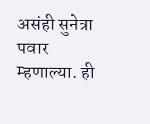असंही सुनेत्रा पवार म्हणाल्या. ही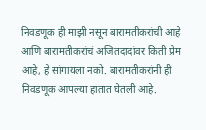निवडणूक ही माझी नसून बारामतीकरांची आहे आणि बारामतीकरांचं अजितदादांवर किती प्रेम आहे, हे सांगायला नको. बारामतीकरांनी ही निवडणूक आपल्या हातात घेतली आहे.